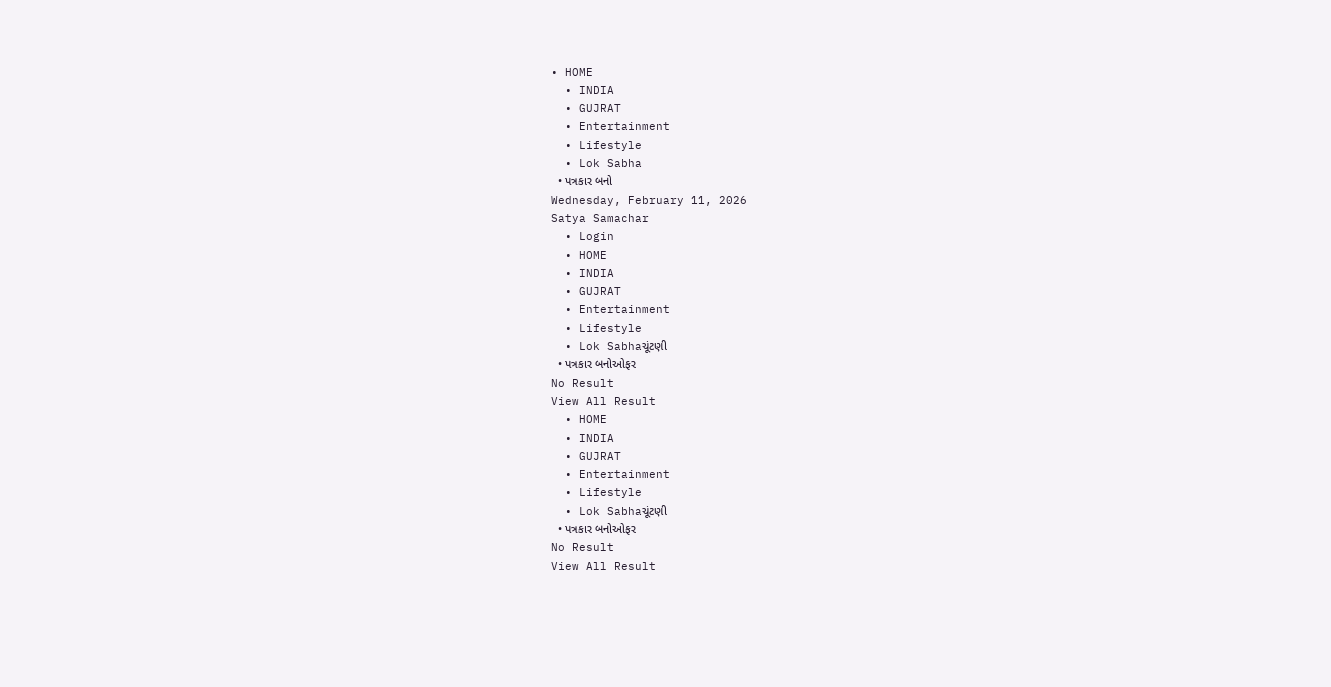• HOME
  • INDIA
  • GUJRAT
  • Entertainment
  • Lifestyle
  • Lok Sabha
  • પત્રકાર બનો
Wednesday, February 11, 2026
Satya Samachar
  • Login
  • HOME
  • INDIA
  • GUJRAT
  • Entertainment
  • Lifestyle
  • Lok Sabhaચૂંટણી
  • પત્રકાર બનોઓફર
No Result
View All Result
  • HOME
  • INDIA
  • GUJRAT
  • Entertainment
  • Lifestyle
  • Lok Sabhaચૂંટણી
  • પત્રકાર બનોઓફર
No Result
View All Result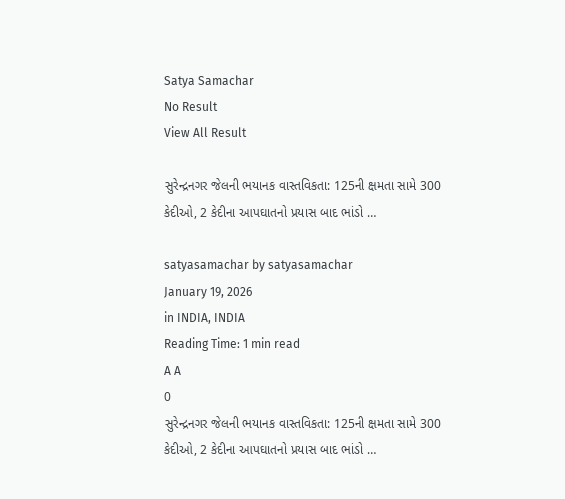Satya Samachar
No Result
View All Result

સુરેન્દ્રનગર જેલની ભયાનક વાસ્તવિકતા: 125ની ક્ષમતા સામે 300 કેદીઓ, 2 કેદીના આપઘાતનો પ્રયાસ બાદ ભાંડો …

satyasamachar by satyasamachar
January 19, 2026
in INDIA, INDIA
Reading Time: 1 min read
A A
0
સુરેન્દ્રનગર જેલની ભયાનક વાસ્તવિકતા: 125ની ક્ષમતા સામે 300 કેદીઓ, 2 કેદીના આપઘાતનો પ્રયાસ બાદ ભાંડો …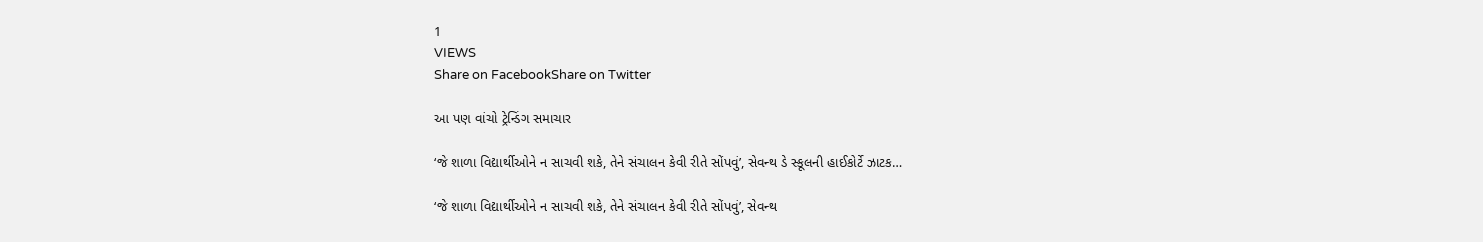1
VIEWS
Share on FacebookShare on Twitter

આ પણ વાંચો ટ્રેન્ડિંગ સમાચાર

‘જે શાળા વિદ્યાર્થીઓને ન સાચવી શકે, તેને સંચાલન કેવી રીતે સોંપવું’, સેવન્થ ડે સ્કૂલની હાઈકોર્ટે ઝાટક…

‘જે શાળા વિદ્યાર્થીઓને ન સાચવી શકે, તેને સંચાલન કેવી રીતે સોંપવું’, સેવન્થ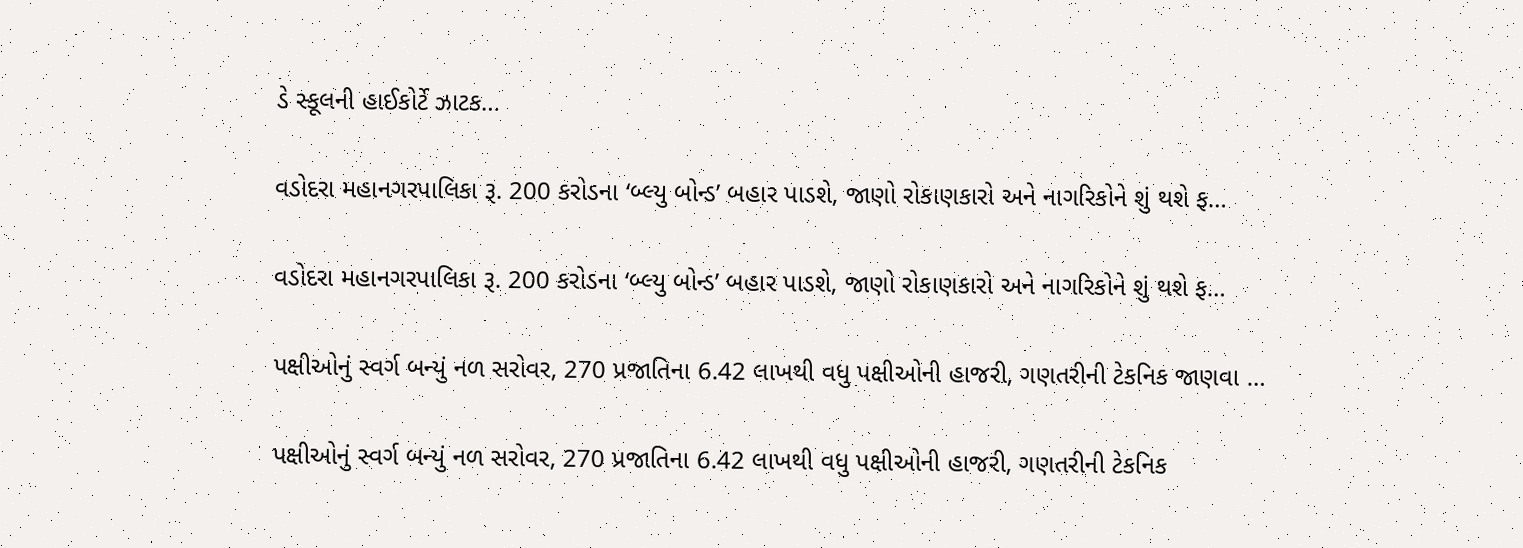ડે સ્કૂલની હાઈકોર્ટે ઝાટક…

વડોદરા મહાનગરપાલિકા રૂ. 200 કરોડના ‘બ્લ્યુ બોન્ડ’ બહાર પાડશે, જાણો રોકાણકારો અને નાગરિકોને શું થશે ફ…

વડોદરા મહાનગરપાલિકા રૂ. 200 કરોડના ‘બ્લ્યુ બોન્ડ’ બહાર પાડશે, જાણો રોકાણકારો અને નાગરિકોને શું થશે ફ…

પક્ષીઓનું સ્વર્ગ બન્યું નળ સરોવર, 270 પ્રજાતિના 6.42 લાખથી વધુ પક્ષીઓની હાજરી, ગણતરીની ટેકનિક જાણવા …

પક્ષીઓનું સ્વર્ગ બન્યું નળ સરોવર, 270 પ્રજાતિના 6.42 લાખથી વધુ પક્ષીઓની હાજરી, ગણતરીની ટેકનિક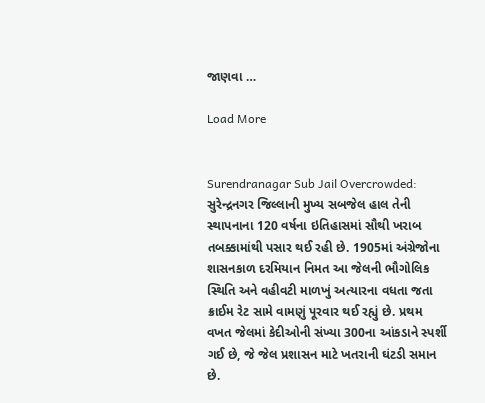જાણવા …

Load More


Surendranagar Sub Jail Overcrowded: સુરેન્દ્રનગર જિલ્લાની મુખ્ય સબજેલ હાલ તેની સ્થાપનાના 120 વર્ષના ઇતિહાસમાં સૌથી ખરાબ તબક્કામાંથી પસાર થઈ રહી છે. 1905માં અંગ્રેજોના શાસનકાળ દરમિયાન નિમત આ જેલની ભૌગોલિક સ્થિતિ અને વહીવટી માળખું અત્યારના વધતા જતા ક્રાઈમ રેટ સામે વામણું પૂરવાર થઈ રહ્યું છે. પ્રથમ વખત જેલમાં કેદીઓની સંખ્યા 300ના આંકડાને સ્પર્શી ગઈ છે, જે જેલ પ્રશાસન માટે ખતરાની ઘંટડી સમાન છે.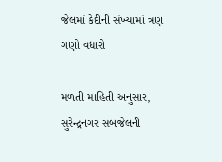જેલમાં કેદીની સંખ્યામાં ત્રણ ગણો વધારો

મળતી માહિતી અનુસાર, સુરેન્દ્રનગર સબજેલની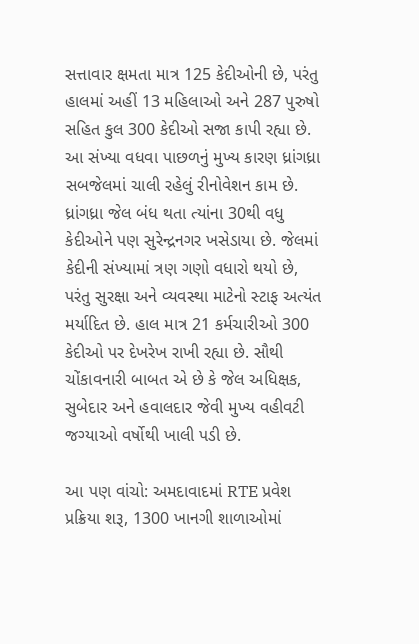સત્તાવાર ક્ષમતા માત્ર 125 કેદીઓની છે, પરંતુ હાલમાં અહીં 13 મહિલાઓ અને 287 પુરુષો સહિત કુલ 300 કેદીઓ સજા કાપી રહ્યા છે. આ સંખ્યા વધવા પાછળનું મુખ્ય કારણ ધ્રાંગધ્રા સબજેલમાં ચાલી રહેલું રીનોવેશન કામ છે. ધ્રાંગધ્રા જેલ બંધ થતા ત્યાંના 30થી વધુ કેદીઓને પણ સુરેન્દ્રનગર ખસેડાયા છે. જેલમાં કેદીની સંખ્યામાં ત્રણ ગણો વધારો થયો છે, પરંતુ સુરક્ષા અને વ્યવસ્થા માટેનો સ્ટાફ અત્યંત મર્યાદિત છે. હાલ માત્ર 21 કર્મચારીઓ 300 કેદીઓ પર દેખરેખ રાખી રહ્યા છે. સૌથી ચોંકાવનારી બાબત એ છે કે જેલ અધિક્ષક, સુબેદાર અને હવાલદાર જેવી મુખ્ય વહીવટી જગ્યાઓ વર્ષોથી ખાલી પડી છે.

આ પણ વાંચો: અમદાવાદમાં RTE પ્રવેશ પ્રક્રિયા શરૂ, 1300 ખાનગી શાળાઓમાં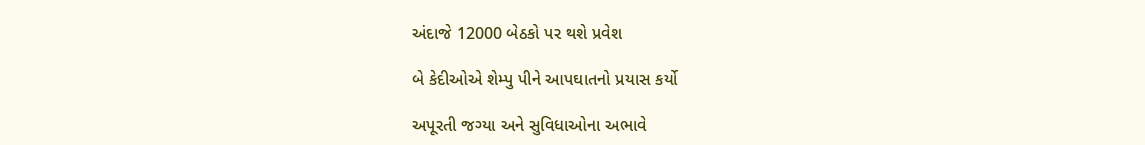અંદાજે 12000 બેઠકો પર થશે પ્રવેશ

બે કેદીઓએ શેમ્પુ પીને આપઘાતનો પ્રયાસ કર્યો

અપૂરતી જગ્યા અને સુવિધાઓના અભાવે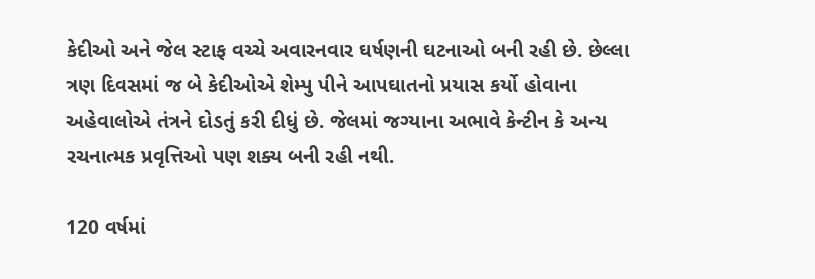કેદીઓ અને જેલ સ્ટાફ વચ્ચે અવારનવાર ઘર્ષણની ઘટનાઓ બની રહી છે. છેલ્લા ત્રણ દિવસમાં જ બે કેદીઓએ શેમ્પુ પીને આપઘાતનો પ્રયાસ કર્યો હોવાના અહેવાલોએ તંત્રને દોડતું કરી દીધું છે. જેલમાં જગ્યાના અભાવે કેન્ટીન કે અન્ય રચનાત્મક પ્રવૃત્તિઓ પણ શક્ય બની રહી નથી.

120 વર્ષમાં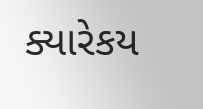ક્યારેકય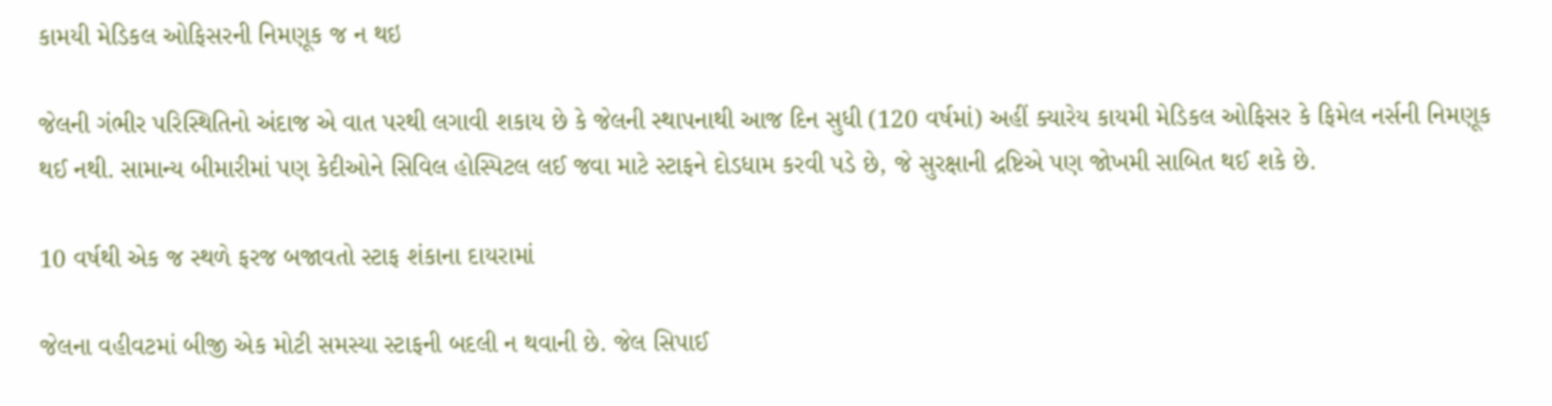કામયી મેડિકલ ઓફિસરની નિમણૂક જ ન થઇ

જેલની ગંભીર પરિસ્થિતિનો અંદાજ એ વાત પરથી લગાવી શકાય છે કે જેલની સ્થાપનાથી આજ દિન સુધી (120 વર્ષમાં) અહીં ક્યારેય કાયમી મેડિકલ ઓફિસર કે ફિમેલ નર્સની નિમણૂક થઈ નથી. સામાન્ય બીમારીમાં પણ કેદીઓને સિવિલ હોસ્પિટલ લઈ જવા માટે સ્ટાફને દોડધામ કરવી પડે છે, જે સુરક્ષાની દ્રષ્ટિએ પણ જોખમી સાબિત થઈ શકે છે.

10 વર્ષથી એક જ સ્થળે ફરજ બજાવતો સ્ટાફ શંકાના દાયરામાં

જેલના વહીવટમાં બીજી એક મોટી સમસ્યા સ્ટાફની બદલી ન થવાની છે. જેલ સિપાઈ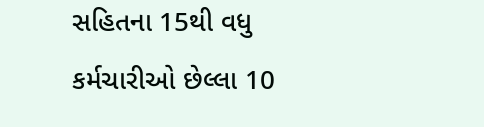સહિતના 15થી વધુ કર્મચારીઓ છેલ્લા 10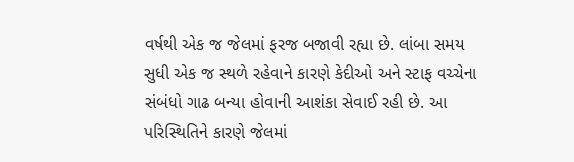વર્ષથી એક જ જેલમાં ફરજ બજાવી રહ્યા છે. લાંબા સમય સુધી એક જ સ્થળે રહેવાને કારણે કેદીઓ અને સ્ટાફ વચ્ચેના સંબંધો ગાઢ બન્યા હોવાની આશંકા સેવાઈ રહી છે. આ પરિસ્થિતિને કારણે જેલમાં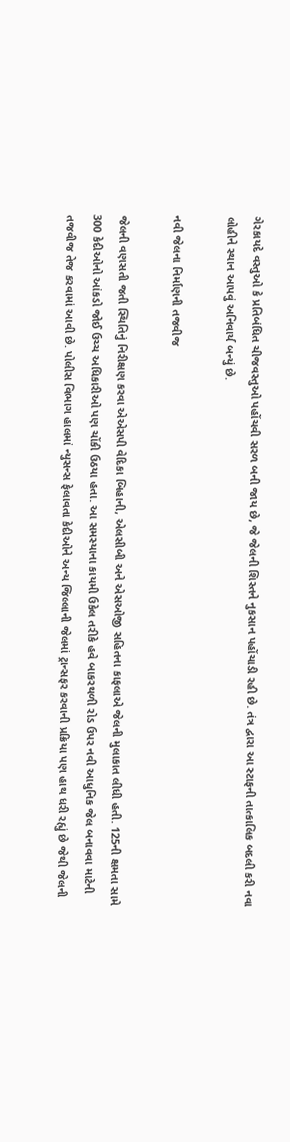ગેરકાયદે વસ્તુઓ કે પ્રતિબંધિત ચીજવસ્તુઓ પહોંચવી સરળ બની જાય છે, જે જેલની શિસ્તને નુકસાન પહોંચાડી રહી છે. તંત્ર દ્વારા આ સ્ટાફની તાત્કાલિક બદલી કરી નવા લોહીને સ્થાન આપવું અનિવાર્ય બન્યું છે.

નવી જેલના નિર્માણની તજવીજ

જેલની વણસતી જતી સ્થિતિનું નિરીક્ષણ કરવા એએસપી વેદિકા બિહાની, એલસીબી અને એસઓજી સહિતના કાફલાએ જેલની મુલાકાત લીધી હતી. 125ની ક્ષમતા સામે 300 કેદીઓનો આંકડો જોઈ ઉચ્ચ અધિકારીઓ પણ ચોંકી ઉઠયા હતા. આ સમસ્યાના કાયમી ઉકેલ તરીકે હવે બાકરથળી રોડ ઉપર નવી આધુનિક જેલ બનાવવા માટેની તજવીજ તેજ કરવામાં આવી છે. પોલીસ વિભાગ હાલમાં ન્યુસન્સ ફેલાવતા કેદીઓને અન્ય જિલ્લાની જેલમાં ટ્રાન્સફર કરવાની પ્રક્રિયા પણ હાથ ધરી રહ્યું છે જેથી જેલની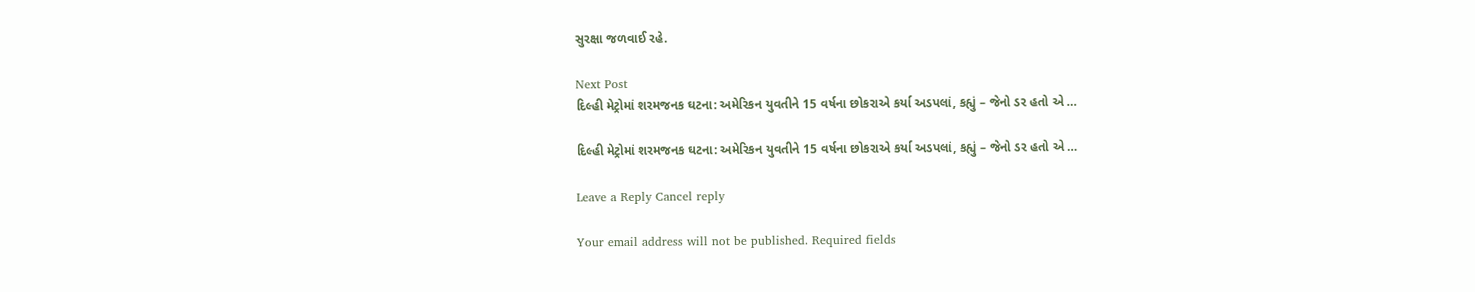સુરક્ષા જળવાઈ રહે.

Next Post
દિલ્હી મેટ્રોમાં શરમજનક ઘટના: અમેરિકન યુવતીને 15 વર્ષના છોકરાએ કર્યા અડપલાં, કહ્યું – જેનો ડર હતો એ …

દિલ્હી મેટ્રોમાં શરમજનક ઘટના: અમેરિકન યુવતીને 15 વર્ષના છોકરાએ કર્યા અડપલાં, કહ્યું – જેનો ડર હતો એ …

Leave a Reply Cancel reply

Your email address will not be published. Required fields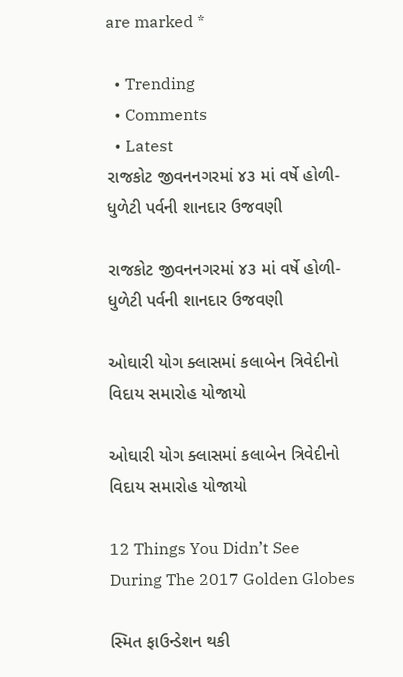are marked *

  • Trending
  • Comments
  • Latest
રાજકોટ જીવનનગરમાં ૪૩ માં વર્ષે હોળી-ધુળેટી પર્વની શાનદાર ઉજવણી

રાજકોટ જીવનનગરમાં ૪૩ માં વર્ષે હોળી-ધુળેટી પર્વની શાનદાર ઉજવણી

ઓઘારી યોગ ક્લાસમાં કલાબેન ત્રિવેદીનો વિદાય સમારોહ યોજાયો

ઓઘારી યોગ ક્લાસમાં કલાબેન ત્રિવેદીનો વિદાય સમારોહ યોજાયો

12 Things You Didn’t See During The 2017 Golden Globes

સ્મિત ફાઉન્ડેશન થકી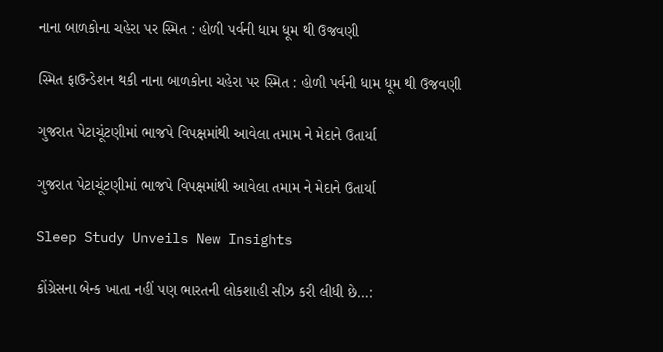નાના બાળકોના ચહેરા પર સ્મિત : હોળી પર્વની ધામ ધૂમ થી ઉજવણી

સ્મિત ફાઉન્ડેશન થકી નાના બાળકોના ચહેરા પર સ્મિત : હોળી પર્વની ધામ ધૂમ થી ઉજવણી

ગુજરાત પેટાચૂંટણીમાં ભાજપે વિપક્ષમાંથી આવેલા તમામ ને મેદાને ઉતાર્યા

ગુજરાત પેટાચૂંટણીમાં ભાજપે વિપક્ષમાંથી આવેલા તમામ ને મેદાને ઉતાર્યા

Sleep Study Unveils New Insights

કોંગ્રેસના બેન્ક ખાતા નહીં પણ ભારતની લોકશાહી સીઝ કરી લીધી છે…: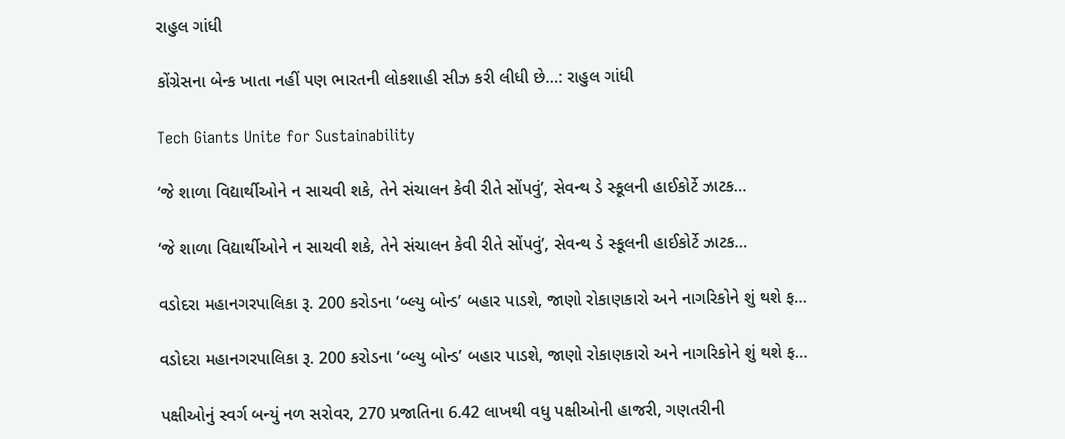રાહુલ ગાંધી

કોંગ્રેસના બેન્ક ખાતા નહીં પણ ભારતની લોકશાહી સીઝ કરી લીધી છે…: રાહુલ ગાંધી

Tech Giants Unite for Sustainability

‘જે શાળા વિદ્યાર્થીઓને ન સાચવી શકે, તેને સંચાલન કેવી રીતે સોંપવું’, સેવન્થ ડે સ્કૂલની હાઈકોર્ટે ઝાટક…

‘જે શાળા વિદ્યાર્થીઓને ન સાચવી શકે, તેને સંચાલન કેવી રીતે સોંપવું’, સેવન્થ ડે સ્કૂલની હાઈકોર્ટે ઝાટક…

વડોદરા મહાનગરપાલિકા રૂ. 200 કરોડના ‘બ્લ્યુ બોન્ડ’ બહાર પાડશે, જાણો રોકાણકારો અને નાગરિકોને શું થશે ફ…

વડોદરા મહાનગરપાલિકા રૂ. 200 કરોડના ‘બ્લ્યુ બોન્ડ’ બહાર પાડશે, જાણો રોકાણકારો અને નાગરિકોને શું થશે ફ…

પક્ષીઓનું સ્વર્ગ બન્યું નળ સરોવર, 270 પ્રજાતિના 6.42 લાખથી વધુ પક્ષીઓની હાજરી, ગણતરીની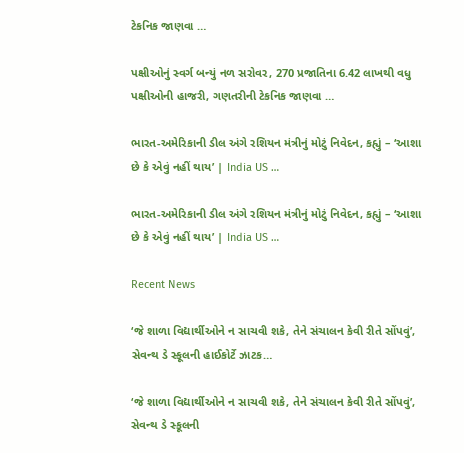ટેકનિક જાણવા …

પક્ષીઓનું સ્વર્ગ બન્યું નળ સરોવર, 270 પ્રજાતિના 6.42 લાખથી વધુ પક્ષીઓની હાજરી, ગણતરીની ટેકનિક જાણવા …

ભારત-અમેરિકાની ડીલ અંગે રશિયન મંત્રીનું મોટું નિવેદન, કહ્યું – ‘આશા છે કે એવું નહીં થાય’ | India US …

ભારત-અમેરિકાની ડીલ અંગે રશિયન મંત્રીનું મોટું નિવેદન, કહ્યું – ‘આશા છે કે એવું નહીં થાય’ | India US …

Recent News

‘જે શાળા વિદ્યાર્થીઓને ન સાચવી શકે, તેને સંચાલન કેવી રીતે સોંપવું’, સેવન્થ ડે સ્કૂલની હાઈકોર્ટે ઝાટક…

‘જે શાળા વિદ્યાર્થીઓને ન સાચવી શકે, તેને સંચાલન કેવી રીતે સોંપવું’, સેવન્થ ડે સ્કૂલની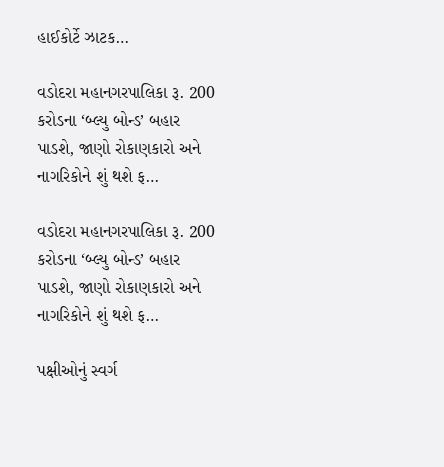હાઈકોર્ટે ઝાટક…

વડોદરા મહાનગરપાલિકા રૂ. 200 કરોડના ‘બ્લ્યુ બોન્ડ’ બહાર પાડશે, જાણો રોકાણકારો અને નાગરિકોને શું થશે ફ…

વડોદરા મહાનગરપાલિકા રૂ. 200 કરોડના ‘બ્લ્યુ બોન્ડ’ બહાર પાડશે, જાણો રોકાણકારો અને નાગરિકોને શું થશે ફ…

પક્ષીઓનું સ્વર્ગ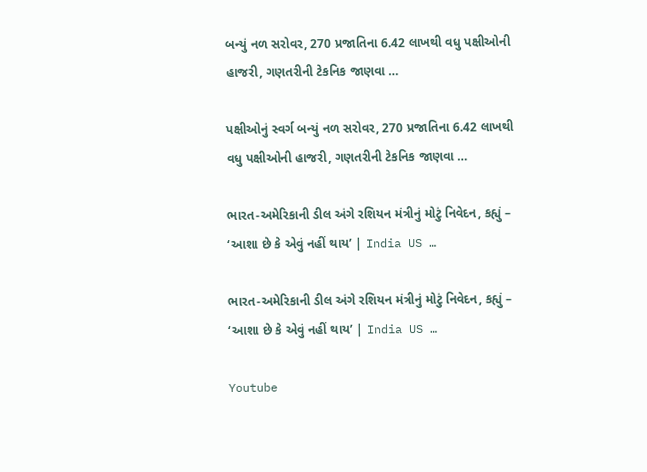બન્યું નળ સરોવર, 270 પ્રજાતિના 6.42 લાખથી વધુ પક્ષીઓની હાજરી, ગણતરીની ટેકનિક જાણવા …

પક્ષીઓનું સ્વર્ગ બન્યું નળ સરોવર, 270 પ્રજાતિના 6.42 લાખથી વધુ પક્ષીઓની હાજરી, ગણતરીની ટેકનિક જાણવા …

ભારત-અમેરિકાની ડીલ અંગે રશિયન મંત્રીનું મોટું નિવેદન, કહ્યું – ‘આશા છે કે એવું નહીં થાય’ | India US …

ભારત-અમેરિકાની ડીલ અંગે રશિયન મંત્રીનું મોટું નિવેદન, કહ્યું – ‘આશા છે કે એવું નહીં થાય’ | India US …

Youtube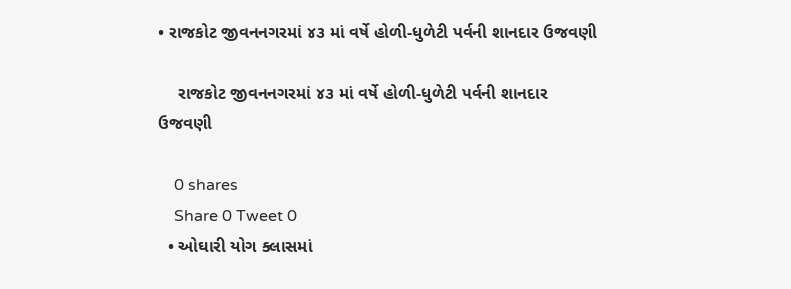• રાજકોટ જીવનનગરમાં ૪૩ માં વર્ષે હોળી-ધુળેટી પર્વની શાનદાર ઉજવણી

    રાજકોટ જીવનનગરમાં ૪૩ માં વર્ષે હોળી-ધુળેટી પર્વની શાનદાર ઉજવણી

    0 shares
    Share 0 Tweet 0
  • ઓઘારી યોગ ક્લાસમાં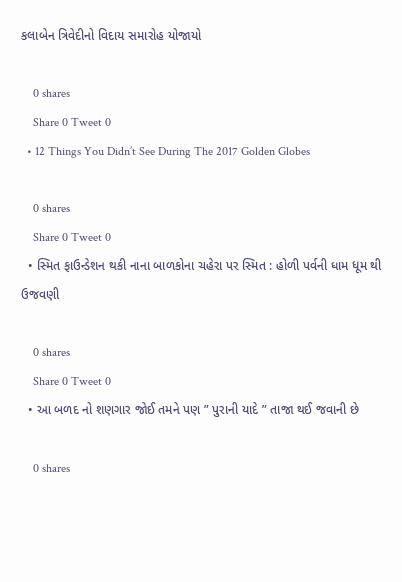કલાબેન ત્રિવેદીનો વિદાય સમારોહ યોજાયો

    0 shares
    Share 0 Tweet 0
  • 12 Things You Didn’t See During The 2017 Golden Globes

    0 shares
    Share 0 Tweet 0
  • સ્મિત ફાઉન્ડેશન થકી નાના બાળકોના ચહેરા પર સ્મિત : હોળી પર્વની ધામ ધૂમ થી ઉજવણી

    0 shares
    Share 0 Tweet 0
  • આ બળદ નો શણગાર જોઈ તમને પણ ” પુરાની યાદે ” તાજા થઈ જવાની છે

    0 shares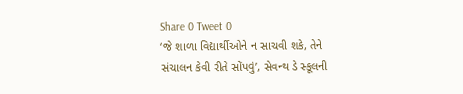Share 0 Tweet 0
‘જે શાળા વિદ્યાર્થીઓને ન સાચવી શકે, તેને સંચાલન કેવી રીતે સોંપવું’, સેવન્થ ડે સ્કૂલની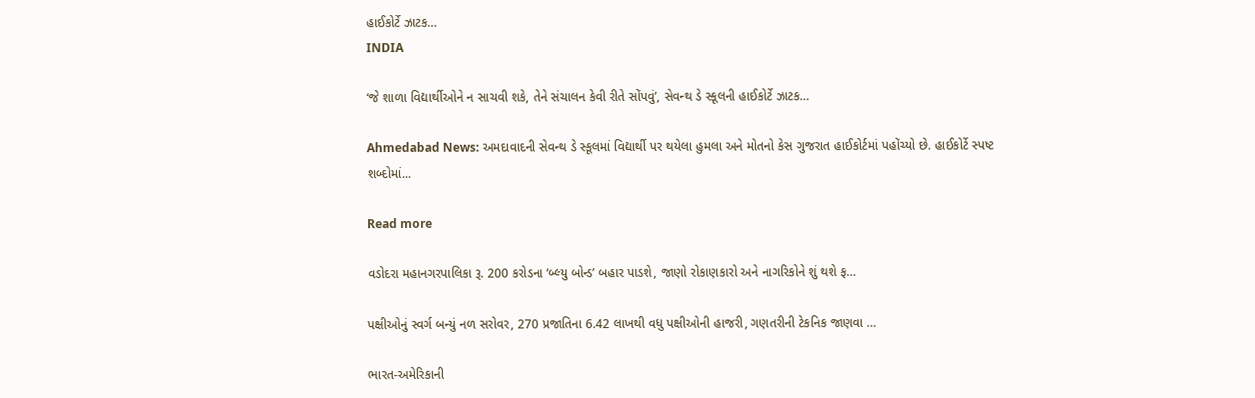હાઈકોર્ટે ઝાટક…
INDIA

‘જે શાળા વિદ્યાર્થીઓને ન સાચવી શકે, તેને સંચાલન કેવી રીતે સોંપવું’, સેવન્થ ડે સ્કૂલની હાઈકોર્ટે ઝાટક…

Ahmedabad News: અમદાવાદની સેવન્થ ડે સ્કૂલમાં વિદ્યાર્થી પર થયેલા હુમલા અને મોતનો કેસ ગુજરાત હાઈકોર્ટમાં પહોંચ્યો છે. હાઈકોર્ટે સ્પષ્ટ શબ્દોમાં...

Read more

વડોદરા મહાનગરપાલિકા રૂ. 200 કરોડના ‘બ્લ્યુ બોન્ડ’ બહાર પાડશે, જાણો રોકાણકારો અને નાગરિકોને શું થશે ફ…

પક્ષીઓનું સ્વર્ગ બન્યું નળ સરોવર, 270 પ્રજાતિના 6.42 લાખથી વધુ પક્ષીઓની હાજરી, ગણતરીની ટેકનિક જાણવા …

ભારત-અમેરિકાની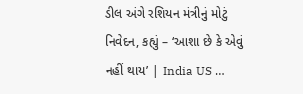ડીલ અંગે રશિયન મંત્રીનું મોટું નિવેદન, કહ્યું – ‘આશા છે કે એવું નહીં થાય’ | India US …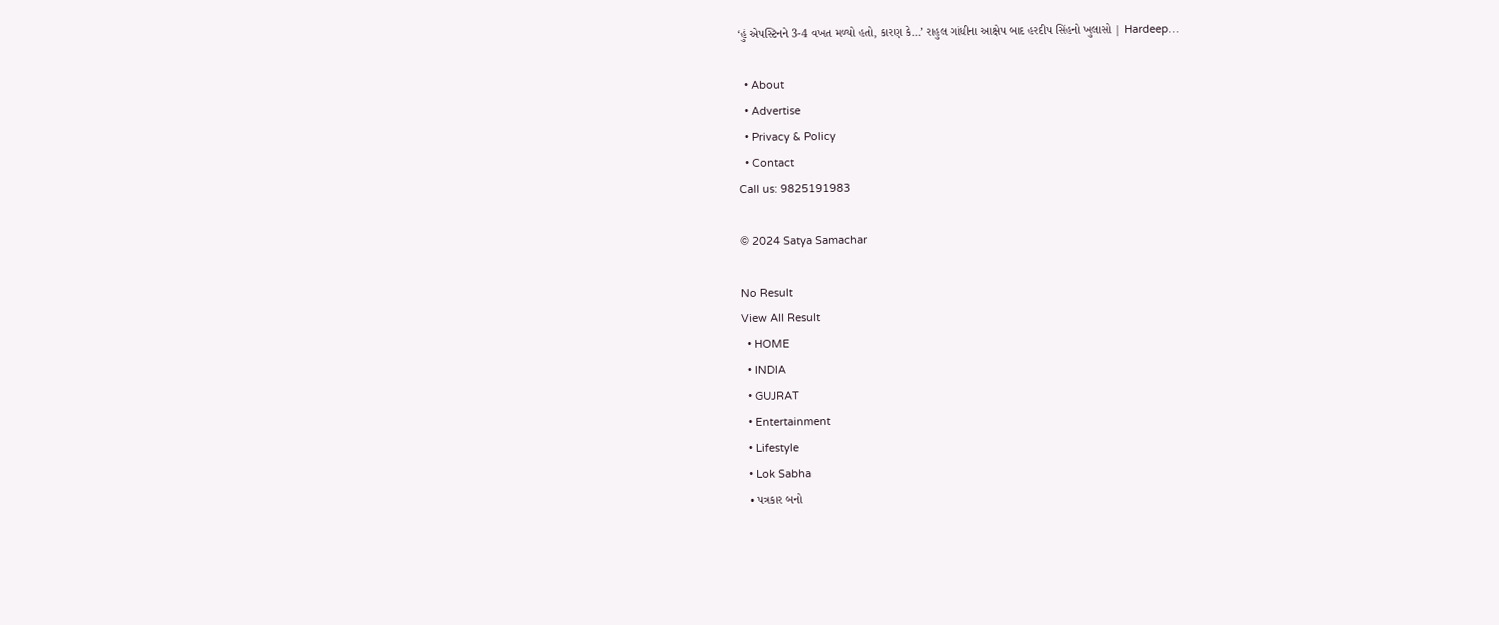‘હું એપસ્ટિનને 3-4 વખત મળ્યો હતો, કારણ કે…’ રાહુલ ગાંધીના આક્ષેપ બાદ હરદીપ સિંહનો ખુલાસો | Hardeep…

  • About
  • Advertise
  • Privacy & Policy
  • Contact
Call us: 9825191983

© 2024 Satya Samachar

No Result
View All Result
  • HOME
  • INDIA
  • GUJRAT
  • Entertainment
  • Lifestyle
  • Lok Sabha
  • પત્રકાર બનો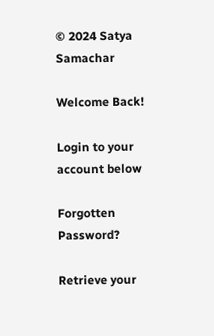© 2024 Satya Samachar

Welcome Back!

Login to your account below

Forgotten Password?

Retrieve your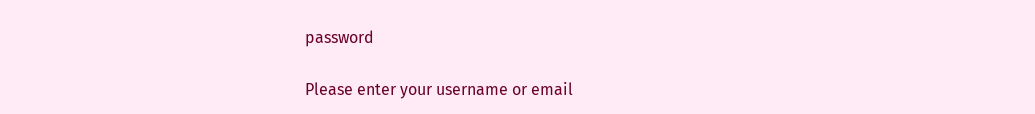password

Please enter your username or email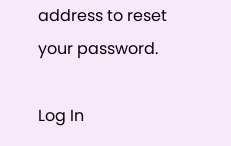address to reset your password.

Log In